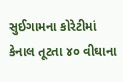સુઈગામના કોરેટીમાં કેનાલ તૂટતા ૪૦ વીઘાના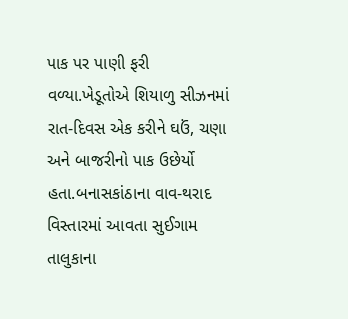પાક પર પાણી ફરી વળ્યા.ખેડૂતોએ શિયાળુ સીઝનમાં રાત-દિવસ એક કરીને ઘઉં, ચણા અને બાજરીનો પાક ઉછેર્યો હતા.બનાસકાંઠાના વાવ-થરાદ વિસ્તારમાં આવતા સુઈગામ તાલુકાના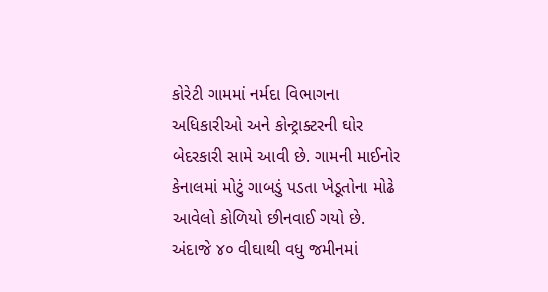કોરેટી ગામમાં નર્મદા વિભાગના અધિકારીઓ અને કોન્ટ્રાક્ટરની ઘોર બેદરકારી સામે આવી છે. ગામની માઈનોર કેનાલમાં મોટું ગાબડું પડતા ખેડૂતોના મોઢે આવેલો કોળિયો છીનવાઈ ગયો છે. અંદાજે ૪૦ વીઘાથી વધુ જમીનમાં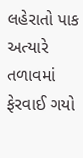લહેરાતો પાક અત્યારે તળાવમાં ફેરવાઈ ગયો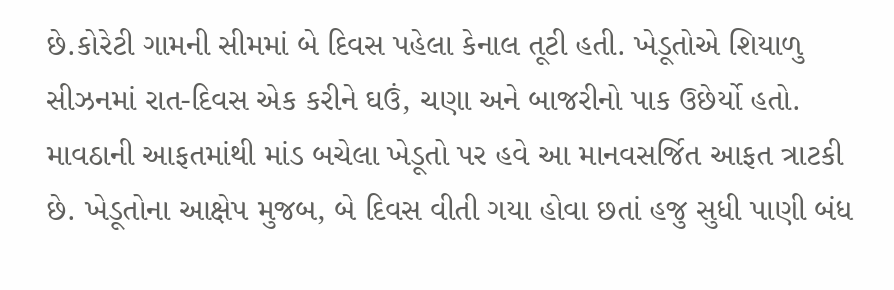છે.કોરેટી ગામની સીમમાં બે દિવસ પહેલા કેનાલ તૂટી હતી. ખેડૂતોએ શિયાળુ સીઝનમાં રાત-દિવસ એક કરીને ઘઉં, ચણા અને બાજરીનો પાક ઉછેર્યો હતો. માવઠાની આફતમાંથી માંડ બચેલા ખેડૂતો પર હવે આ માનવસર્જિત આફત ત્રાટકી છે. ખેડૂતોના આક્ષેપ મુજબ, બે દિવસ વીતી ગયા હોવા છતાં હજુ સુધી પાણી બંધ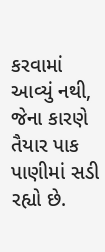કરવામાં આવ્યું નથી, જેના કારણે તૈયાર પાક પાણીમાં સડી રહ્યો છે.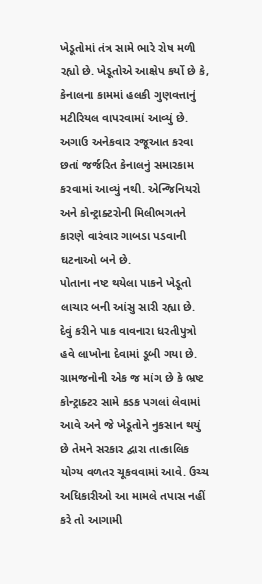ખેડૂતોમાં તંત્ર સામે ભારે રોષ મળી રહ્યો છે. ખેડૂતોએ આક્ષેપ કર્યો છે કે, કેનાલના કામમાં હલકી ગુણવત્તાનું મટીરિયલ વાપરવામાં આવ્યું છે. અગાઉ અનેકવાર રજૂઆત કરવા છતાં જર્જરિત કેનાલનું સમારકામ કરવામાં આવ્યું નથી. એન્જિનિયરો અને કોન્ટ્રાક્ટરોની મિલીભગતને કારણે વારંવાર ગાબડા પડવાની ઘટનાઓ બને છે.
પોતાના નષ્ટ થયેલા પાકને ખેડૂતો લાચાર બની આંસુ સારી રહ્યા છે. દેવું કરીને પાક વાવનારા ધરતીપુત્રો હવે લાખોના દેવામાં ડૂબી ગયા છે. ગ્રામજનોની એક જ માંગ છે કે ભ્રષ્ટ કોન્ટ્રાક્ટર સામે કડક પગલાં લેવામાં આવે અને જે ખેડૂતોને નુકસાન થયું છે તેમને સરકાર દ્વારા તાત્કાલિક યોગ્ય વળતર ચૂકવવામાં આવે. ઉચ્ચ અધિકારીઓ આ મામલે તપાસ નહીં કરે તો આગામી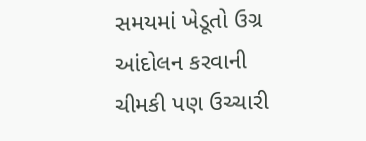સમયમાં ખેડૂતો ઉગ્ર આંદોલન કરવાની ચીમકી પણ ઉચ્ચારી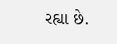રહ્યા છે.